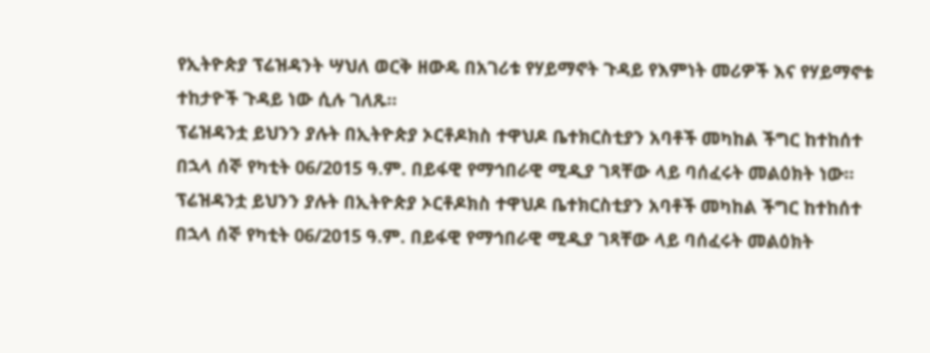የኢትዮጵያ ፕሬዝዳንት ሣህለ ወርቅ ዘውዴ በአገሪቱ የሃይማኖት ጉዳይ የእምነት መሪዎች እና የሃይማኖቱ ተከታዮች ጉዳይ ነው ሲሉ ገለጹ።
ፕሬዝዳንቷ ይህንን ያሉት በኢትዮጵያ ኦርቶዶክስ ተዋህዶ ቤተክርስቲያን አባቶች መካከል ችግር ከተከሰተ በኋላ ሰኞ የካቲት 06/2015 ዓ.ም. በይፋዊ የማኅበራዊ ሚዲያ ገጻቸው ላይ ባሰፈሩት መልዕክት ነው።
ፕሬዝዳንቷ ይህንን ያሉት በኢትዮጵያ ኦርቶዶክስ ተዋህዶ ቤተክርስቲያን አባቶች መካከል ችግር ከተከሰተ በኋላ ሰኞ የካቲት 06/2015 ዓ.ም. በይፋዊ የማኅበራዊ ሚዲያ ገጻቸው ላይ ባሰፈሩት መልዕክት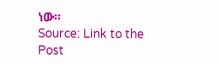ነው።
Source: Link to the Post